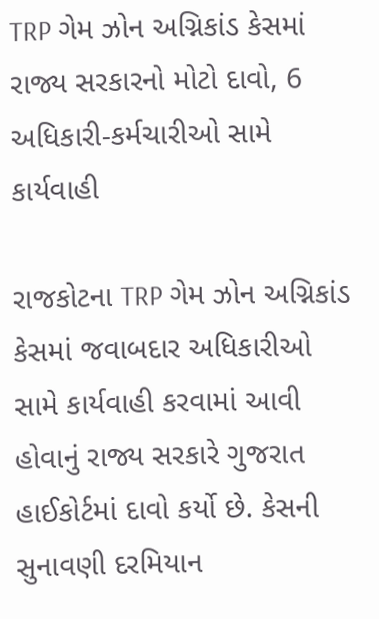TRP ગેમ ઝોન અગ્નિકાંડ કેસમાં રાજ્ય સરકારનો મોટો દાવો, 6 અધિકારી-કર્મચારીઓ સામે કાર્યવાહી

રાજકોટના TRP ગેમ ઝોન અગ્નિકાંડ કેસમાં જવાબદાર અધિકારીઓ સામે કાર્યવાહી કરવામાં આવી હોવાનું રાજ્ય સરકારે ગુજરાત હાઈકોર્ટમાં દાવો કર્યો છે. કેસની સુનાવણી દરમિયાન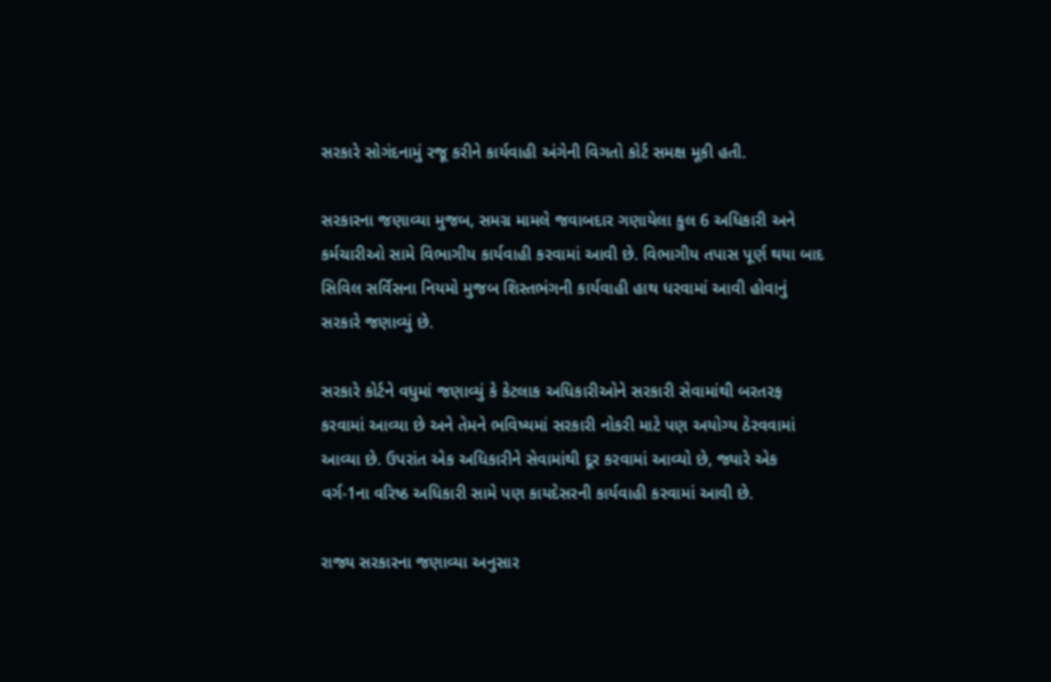સરકારે સોગંદનામું રજૂ કરીને કાર્યવાહી અંગેની વિગતો કોર્ટ સમક્ષ મૂકી હતી.

સરકારના જણાવ્યા મુજબ, સમગ્ર મામલે જવાબદાર ગણાયેલા કુલ 6 અધિકારી અને કર્મચારીઓ સામે વિભાગીય કાર્યવાહી કરવામાં આવી છે. વિભાગીય તપાસ પૂર્ણ થયા બાદ સિવિલ સર્વિસના નિયમો મુજબ શિસ્તભંગની કાર્યવાહી હાથ ધરવામાં આવી હોવાનું સરકારે જણાવ્યું છે.

સરકારે કોર્ટને વધુમાં જણાવ્યું કે કેટલાક અધિકારીઓને સરકારી સેવામાંથી બરતરફ કરવામાં આવ્યા છે અને તેમને ભવિષ્યમાં સરકારી નોકરી માટે પણ અયોગ્ય ઠેરવવામાં આવ્યા છે. ઉપરાંત એક અધિકારીને સેવામાંથી દૂર કરવામાં આવ્યો છે, જ્યારે એક વર્ગ-1ના વરિષ્ઠ અધિકારી સામે પણ કાયદેસરની કાર્યવાહી કરવામાં આવી છે.

રાજ્ય સરકારના જણાવ્યા અનુસાર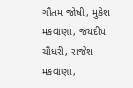ગૌતમ જોષી, મુકેશ મકવાણા, જયદીપ ચૌધરી, રાજેશ મકવાણા,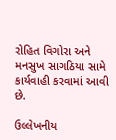રોહિત વિગોરા અને મનસુખ સાગઠિયા સામે કાર્યવાહી કરવામાં આવી છે.

ઉલ્લેખનીય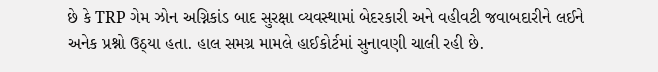છે કે TRP ગેમ ઝોન અગ્નિકાંડ બાદ સુરક્ષા વ્યવસ્થામાં બેદરકારી અને વહીવટી જવાબદારીને લઈને અનેક પ્રશ્નો ઉઠ્યા હતા. હાલ સમગ્ર મામલે હાઈકોર્ટમાં સુનાવણી ચાલી રહી છે.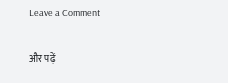Leave a Comment

और पढ़ें